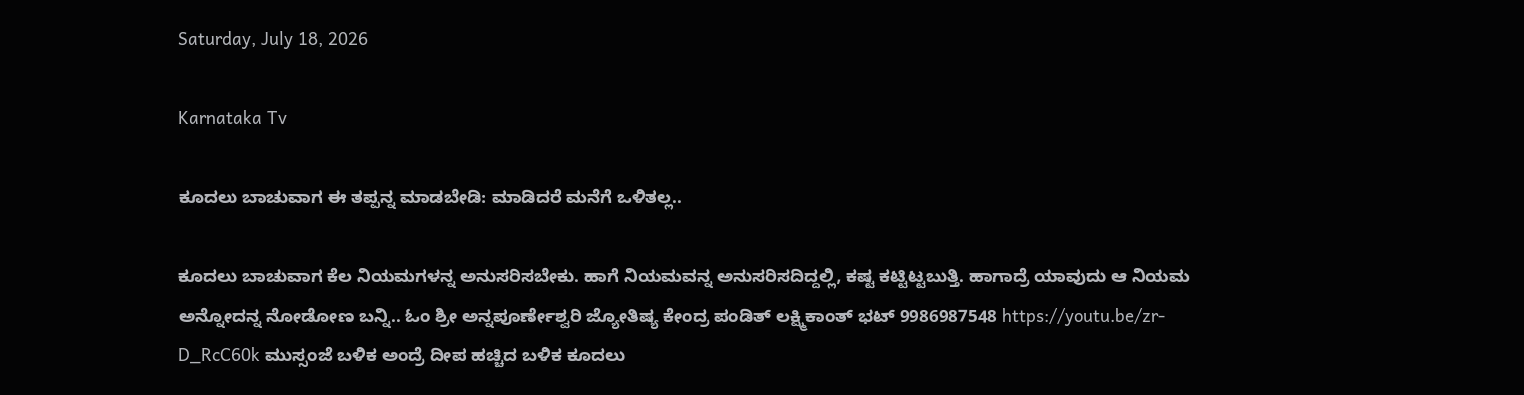Saturday, July 18, 2026

Karnataka Tv

ಕೂದಲು ಬಾಚುವಾಗ ಈ ತಪ್ಪನ್ನ ಮಾಡಬೇಡಿ: ಮಾಡಿದರೆ ಮನೆಗೆ ಒಳಿತಲ್ಲ..

ಕೂದಲು ಬಾಚುವಾಗ ಕೆಲ ನಿಯಮಗಳನ್ನ ಅನುಸರಿಸಬೇಕು. ಹಾಗೆ ನಿಯಮವನ್ನ ಅನುಸರಿಸದಿದ್ದಲ್ಲಿ, ಕಷ್ಟ ಕಟ್ಟಿಟ್ಟಬುತ್ತಿ. ಹಾಗಾದ್ರೆ ಯಾವುದು ಆ ನಿಯಮ ಅನ್ನೋದನ್ನ ನೋಡೋಣ ಬನ್ನಿ.. ಓಂ ಶ್ರೀ ಅನ್ನಪೂರ್ಣೇಶ್ವರಿ ಜ್ಯೋತಿಷ್ಯ ಕೇಂದ್ರ ಪಂಡಿತ್ ಲಕ್ಷ್ಮಿಕಾಂತ್ ಭಟ್ 9986987548 https://youtu.be/zr-D_RcC60k ಮುಸ್ಸಂಜೆ ಬಳಿಕ ಅಂದ್ರೆ ದೀಪ ಹಚ್ಚಿದ ಬಳಿಕ ಕೂದಲು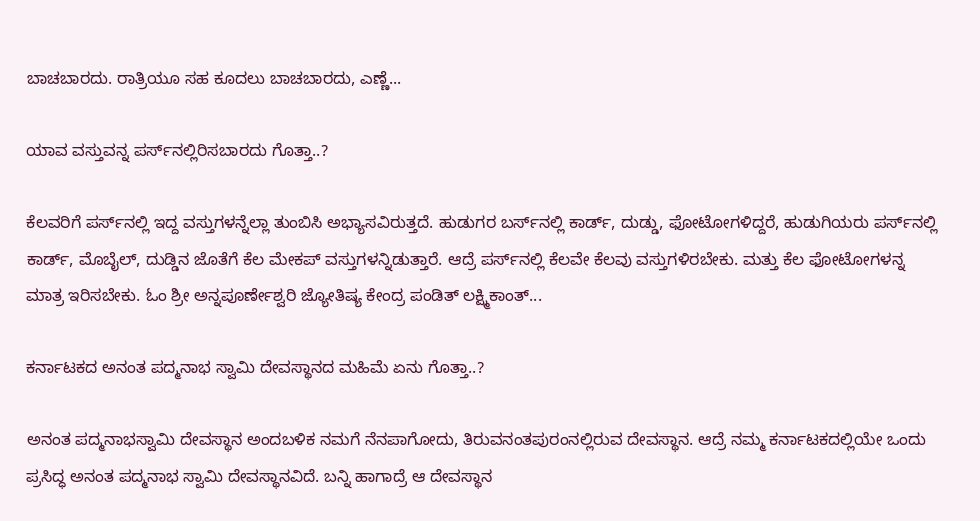ಬಾಚಬಾರದು. ರಾತ್ರಿಯೂ ಸಹ ಕೂದಲು ಬಾಚಬಾರದು, ಎಣ್ಣೆ...

ಯಾವ ವಸ್ತುವನ್ನ ಪರ್ಸ್‌ನಲ್ಲಿರಿಸಬಾರದು ಗೊತ್ತಾ..?

ಕೆಲವರಿಗೆ ಪರ್ಸ್‌ನಲ್ಲಿ ಇದ್ದ ವಸ್ತುಗಳನ್ನೆಲ್ಲಾ ತುಂಬಿಸಿ ಅಭ್ಯಾಸವಿರುತ್ತದೆ. ಹುಡುಗರ ಬರ್ಸ್‌ನಲ್ಲಿ ಕಾರ್ಡ್, ದುಡ್ಡು, ಫೋಟೋಗಳಿದ್ದರೆ, ಹುಡುಗಿಯರು ಪರ್ಸ್‌ನಲ್ಲಿ ಕಾರ್ಡ್, ಮೊಬೈಲ್, ದುಡ್ಡಿನ ಜೊತೆಗೆ ಕೆಲ ಮೇಕಪ್ ವಸ್ತುಗಳನ್ನಿಡುತ್ತಾರೆ. ಆದ್ರೆ ಪರ್ಸ್‌ನಲ್ಲಿ ಕೆಲವೇ ಕೆಲವು ವಸ್ತುಗಳಿರಬೇಕು. ಮತ್ತು ಕೆಲ ಫೋಟೋಗಳನ್ನ ಮಾತ್ರ ಇರಿಸಬೇಕು. ಓಂ ಶ್ರೀ ಅನ್ನಪೂರ್ಣೇಶ್ವರಿ ಜ್ಯೋತಿಷ್ಯ ಕೇಂದ್ರ ಪಂಡಿತ್ ಲಕ್ಷ್ಮಿಕಾಂತ್...

ಕರ್ನಾಟಕದ ಅನಂತ ಪದ್ಮನಾಭ ಸ್ವಾಮಿ ದೇವಸ್ಥಾನದ ಮಹಿಮೆ ಏನು ಗೊತ್ತಾ..?

ಅನಂತ ಪದ್ಮನಾಭಸ್ವಾಮಿ ದೇವಸ್ಥಾನ ಅಂದಬಳಿಕ ನಮಗೆ ನೆನಪಾಗೋದು, ತಿರುವನಂತಪುರಂನಲ್ಲಿರುವ ದೇವಸ್ಥಾನ. ಆದ್ರೆ ನಮ್ಮ ಕರ್ನಾಟಕದಲ್ಲಿಯೇ ಒಂದು ಪ್ರಸಿದ್ಧ ಅನಂತ ಪದ್ಮನಾಭ ಸ್ವಾಮಿ ದೇವಸ್ಥಾನವಿದೆ. ಬನ್ನಿ ಹಾಗಾದ್ರೆ ಆ ದೇವಸ್ಥಾನ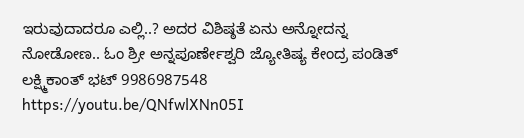ಇರುವುದಾದರೂ ಎಲ್ಲಿ..? ಅದರ ವಿಶಿಷ್ಠತೆ ಏನು ಅನ್ನೋದನ್ನ ನೋಡೋಣ.. ಓಂ ಶ್ರೀ ಅನ್ನಪೂರ್ಣೇಶ್ವರಿ ಜ್ಯೋತಿಷ್ಯ ಕೇಂದ್ರ ಪಂಡಿತ್ ಲಕ್ಷ್ಮಿಕಾಂತ್ ಭಟ್ 9986987548 https://youtu.be/QNfwlXNn05I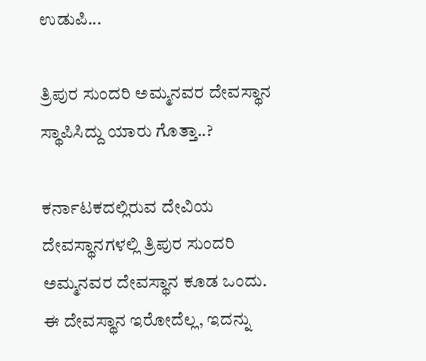ಉಡುಪಿ...

ತ್ರಿಪುರ ಸುಂದರಿ ಅಮ್ಮನವರ ದೇವಸ್ಥಾನ ಸ್ಥಾಪಿಸಿದ್ದು ಯಾರು ಗೊತ್ತಾ..?

ಕರ್ನಾಟಕದಲ್ಲಿರುವ ದೇವಿಯ ದೇವಸ್ಥಾನಗಳಲ್ಲಿ ತ್ರಿಪುರ ಸುಂದರಿ ಅಮ್ಮನವರ ದೇವಸ್ಥಾನ ಕೂಡ ಒಂದು. ಈ ದೇವಸ್ಥಾನ ಇರೋದೆಲ್ಲ, ಇದನ್ನು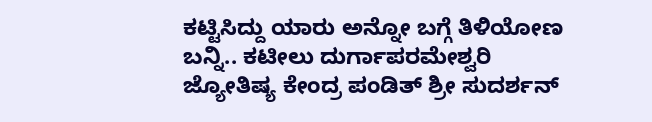ಕಟ್ಟಿಸಿದ್ದು ಯಾರು ಅನ್ನೋ ಬಗ್ಗೆ ತಿಳಿಯೋಣ ಬನ್ನಿ.. ಕಟೀಲು ದುರ್ಗಾಪರಮೇಶ್ವರಿ ಜ್ಯೋತಿಷ್ಯ ಕೇಂದ್ರ ಪಂಡಿತ್ ಶ್ರೀ ಸುದರ್ಶನ್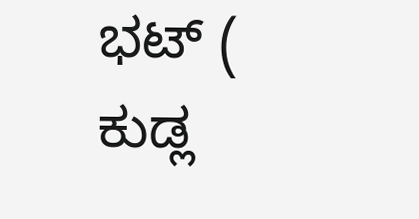ಭಟ್ ( ಕುಡ್ಲ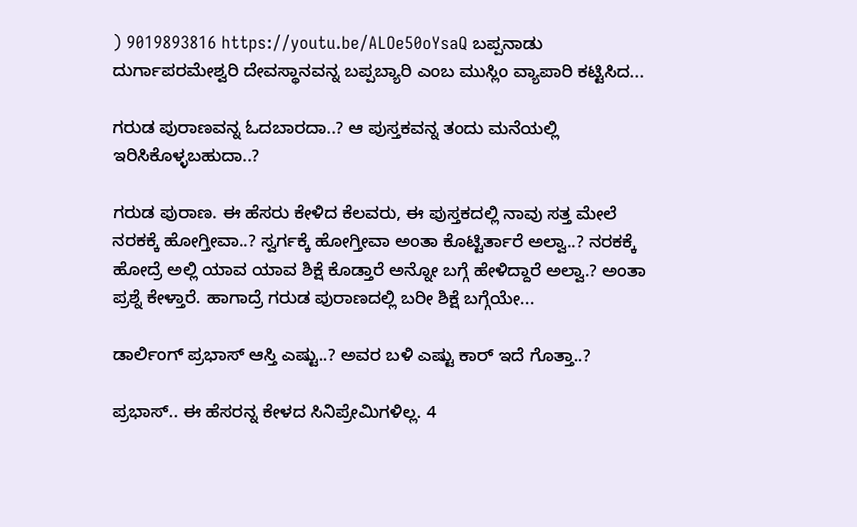) 9019893816 https://youtu.be/ALOe50oYsaQ ಬಪ್ಪನಾಡು ದುರ್ಗಾಪರಮೇಶ್ವರಿ ದೇವಸ್ಥಾನವನ್ನ ಬಪ್ಪಬ್ಯಾರಿ ಎಂಬ ಮುಸ್ಲಿಂ ವ್ಯಾಪಾರಿ ಕಟ್ಟಿಸಿದ...

ಗರುಡ ಪುರಾಣವನ್ನ ಓದಬಾರದಾ..? ಆ ಪುಸ್ತಕವನ್ನ ತಂದು ಮನೆಯಲ್ಲಿ ಇರಿಸಿಕೊಳ್ಳಬಹುದಾ..?

ಗರುಡ ಪುರಾಣ. ಈ ಹೆಸರು ಕೇಳಿದ ಕೆಲವರು, ಈ ಪುಸ್ತಕದಲ್ಲಿ ನಾವು ಸತ್ತ ಮೇಲೆ ನರಕಕ್ಕೆ ಹೋಗ್ತೀವಾ..? ಸ್ವರ್ಗಕ್ಕೆ ಹೋಗ್ತೀವಾ ಅಂತಾ ಕೊಟ್ಟಿರ್ತಾರೆ ಅಲ್ವಾ..? ನರಕಕ್ಕೆ ಹೋದ್ರೆ ಅಲ್ಲಿ ಯಾವ ಯಾವ ಶಿಕ್ಷೆ ಕೊಡ್ತಾರೆ ಅನ್ನೋ ಬಗ್ಗೆ ಹೇಳಿದ್ದಾರೆ ಅಲ್ವಾ.? ಅಂತಾ ಪ್ರಶ್ನೆ ಕೇಳ್ತಾರೆ. ಹಾಗಾದ್ರೆ ಗರುಡ ಪುರಾಣದಲ್ಲಿ ಬರೀ ಶಿಕ್ಷೆ ಬಗ್ಗೆಯೇ...

ಡಾರ್ಲಿಂಗ್ ಪ್ರಭಾಸ್ ಆಸ್ತಿ ಎಷ್ಟು..? ಅವರ ಬಳಿ ಎಷ್ಟು ಕಾರ್ ಇದೆ ಗೊತ್ತಾ..?

ಪ್ರಭಾಸ್.. ಈ ಹೆಸರನ್ನ ಕೇಳದ ಸಿನಿಪ್ರೇಮಿಗಳಿಲ್ಲ. 4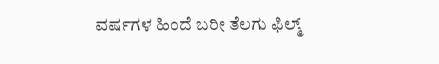ವರ್ಷಗಳ ಹಿಂದೆ ಬರೀ ತೆಲಗು ಫಿಲ್ಮ್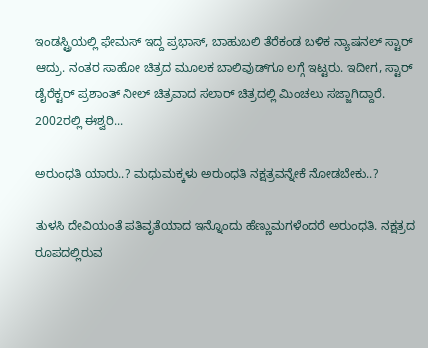ಇಂಡಸ್ಟ್ರಿಯಲ್ಲಿ ಫೇಮಸ್ ಇದ್ದ ಪ್ರಭಾಸ್, ಬಾಹುಬಲಿ ತೆರೆಕಂಡ ಬಳಿಕ ನ್ಯಾಷನಲ್ ಸ್ಟಾರ್ ಆದ್ರು. ನಂತರ ಸಾಹೋ ಚಿತ್ರದ ಮೂಲಕ ಬಾಲಿವುಡ್‌ಗೂ ಲಗ್ಗೆ ಇಟ್ಟರು. ಇದೀಗ, ಸ್ಟಾರ್ ಡೈರೆಕ್ಟರ್ ಪ್ರಶಾಂತ್ ನೀಲ್ ಚಿತ್ರವಾದ ಸಲಾರ್ ಚಿತ್ರದಲ್ಲಿ ಮಿಂಚಲು ಸಜ್ಜಾಗಿದ್ದಾರೆ. 2002ರಲ್ಲಿ ಈಶ್ವರಿ...

ಅರುಂಧತಿ ಯಾರು..? ಮಧುಮಕ್ಕಳು ಅರುಂಧತಿ ನಕ್ಷತ್ರವನ್ನೇಕೆ ನೋಡಬೇಕು..?

ತುಳಸಿ ದೇವಿಯಂತೆ ಪತಿವೃತೆಯಾದ ಇನ್ನೊಂದು ಹೆಣ್ಣುಮಗಳೆಂದರೆ ಅರುಂಧತಿ. ನಕ್ಷತ್ರದ ರೂಪದಲ್ಲಿರುವ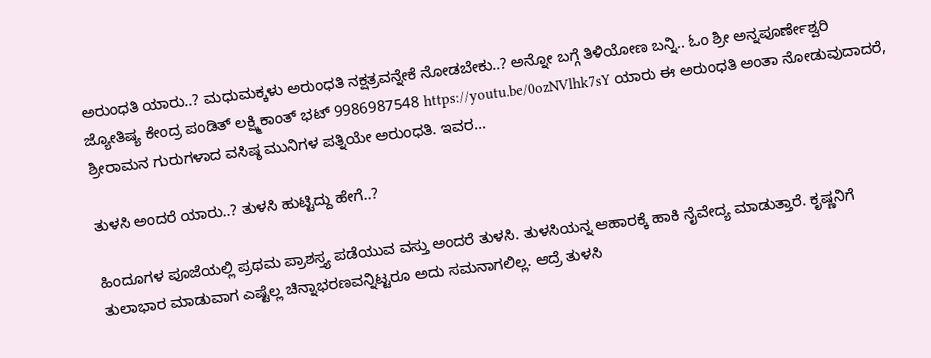ಅರುಂಧತಿ ಯಾರು..? ಮಧುಮಕ್ಕಳು ಅರುಂಧತಿ ನಕ್ಷತ್ರವನ್ನೇಕೆ ನೋಡಬೇಕು..? ಅನ್ನೋ ಬಗ್ಗೆ ತಿಳಿಯೋಣ ಬನ್ನಿ.. ಓಂ ಶ್ರೀ ಅನ್ನಪೂರ್ಣೇಶ್ವರಿ ಜ್ಯೋತಿಷ್ಯ ಕೇಂದ್ರ ಪಂಡಿತ್ ಲಕ್ಷ್ಮಿಕಾಂತ್ ಭಟ್ 9986987548 https://youtu.be/0ozNVlhk7sY ಯಾರು ಈ ಅರುಂಧತಿ ಅಂತಾ ನೋಡುವುದಾದರೆ, ಶ್ರೀರಾಮನ ಗುರುಗಳಾದ ವಸಿಷ್ಠ ಮುನಿಗಳ ಪತ್ನಿಯೇ ಅರುಂಧತಿ. ಇವರ...

ತುಳಸಿ ಅಂದರೆ ಯಾರು..? ತುಳಸಿ ಹುಟ್ಟಿದ್ದು ಹೇಗೆ..?

ಹಿಂದೂಗಳ ಪೂಜೆಯಲ್ಲಿ ಪ್ರಥಮ ಪ್ರಾಶಸ್ತ್ಯ ಪಡೆಯುವ ವಸ್ತು ಅಂದರೆ ತುಳಸಿ. ತುಳಸಿಯನ್ನ ಆಹಾರಕ್ಕೆ ಹಾಕಿ ನೈವೇದ್ಯ ಮಾಡುತ್ತಾರೆ. ಕೃಷ್ಣನಿಗೆ ತುಲಾಭಾರ ಮಾಡುವಾಗ ಎಷ್ಟೆಲ್ಲ ಚಿನ್ನಾಭರಣವನ್ನಿಟ್ಟರೂ ಅದು ಸಮನಾಗಲಿಲ್ಲ. ಆದ್ರೆ ತುಳಸಿ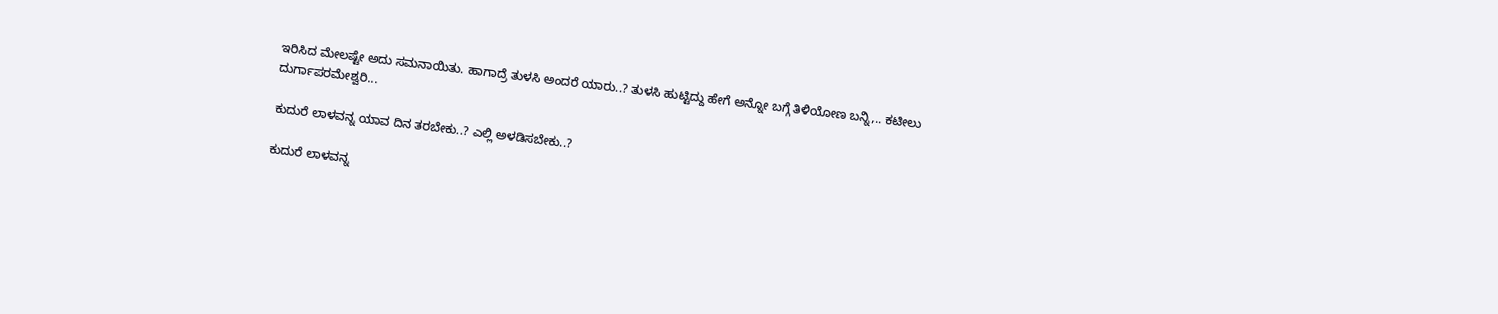ಇರಿಸಿದ ಮೇಲಷ್ಟೇ ಅದು ಸಮನಾಯಿತು. ಹಾಗಾದ್ರೆ ತುಳಸಿ ಅಂದರೆ ಯಾರು..? ತುಳಸಿ ಹುಟ್ಟಿದ್ದು ಹೇಗೆ ಅನ್ನೋ ಬಗ್ಗೆ ತಿಳಿಯೋಣ ಬನ್ನಿ,.. ಕಟೀಲು ದುರ್ಗಾಪರಮೇಶ್ವರಿ...

ಕುದುರೆ ಲಾಳವನ್ನ ಯಾವ ದಿನ ತರಬೇಕು..? ಎಲ್ಲಿ ಅಳಡಿಸಬೇಕು..?

ಕುದುರೆ ಲಾಳವನ್ನ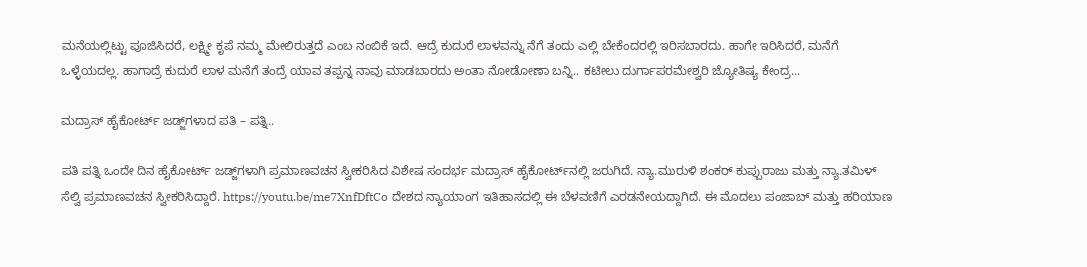ಮನೆಯಲ್ಲಿಟ್ಟು ಪೂಜಿಸಿದರೆ, ಲಕ್ಷ್ಮೀ ಕೃಪೆ ನಮ್ಮ ಮೇಲಿರುತ್ತದೆ ಎಂಬ ನಂಬಿಕೆ ಇದೆ. ಆದ್ರೆ ಕುದುರೆ ಲಾಳವನ್ನು ನೆಗೆ ತಂದು ಎಲ್ಲಿ ಬೇಕೆಂದರಲ್ಲಿ ಇರಿಸಬಾರದು. ಹಾಗೇ ಇರಿಸಿದರೆ, ಮನೆಗೆ ಒಳ್ಳೆಯದಲ್ಲ. ಹಾಗಾದ್ರೆ ಕುದುರೆ ಲಾಳ ಮನೆಗೆ ತಂದ್ರೆ ಯಾವ ತಪ್ಪನ್ನ ನಾವು ಮಾಡಬಾರದು ಅಂತಾ ನೋಡೋಣಾ ಬನ್ನಿ.. ಕಟೀಲು ದುರ್ಗಾಪರಮೇಶ್ವರಿ ಜ್ಯೋತಿಷ್ಯ ಕೇಂದ್ರ...

ಮದ್ರಾಸ್ ಹೈಕೋರ್ಟ್ ಜಡ್ಜ್‌ಗಳಾದ ಪತಿ – ಪತ್ನಿ..

ಪತಿ ಪತ್ನಿ ಒಂದೇ ದಿನ ಹೈಕೋರ್ಟ್ ಜಡ್ಜ್‌ಗಳಾಗಿ ಪ್ರಮಾಣವಚನ ಸ್ವೀಕರಿಸಿದ ವಿಶೇಷ ಸಂದರ್ಭ ಮದ್ರಾಸ್ ಹೈಕೋರ್ಟ್‌ನಲ್ಲಿ ಜರುಗಿದೆ. ನ್ಯಾ.ಮುರುಳಿ ಶಂಕರ್ ಕುಪ್ಪುರಾಜು ಮತ್ತು ನ್ಯಾ.ತಮಿಳ್ ಸೆಲ್ವಿ ಪ್ರಮಾಣವಚನ ಸ್ವೀಕರಿಸಿದ್ದಾರೆ. https://youtu.be/me7XnfDftCo ದೇಶದ ನ್ಯಾಯಾಂಗ ಇತಿಹಾಸದಲ್ಲಿ ಈ ಬೆಳವಣಿಗೆ ಎರಡನೇಯದ್ದಾಗಿದೆ. ಈ ಮೊದಲು ಪಂಜಾಬ್ ಮತ್ತು ಹರಿಯಾಣ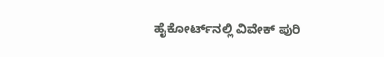ಹೈಕೋರ್ಟ್‌ನಲ್ಲಿ ವಿವೇಕ್ ಪುರಿ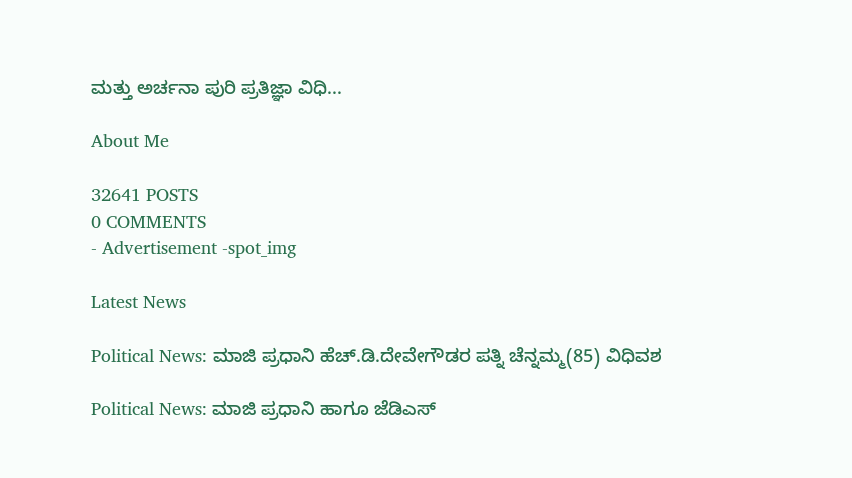ಮತ್ತು ಅರ್ಚನಾ ಪುರಿ ಪ್ರತಿಜ್ಞಾ ವಿಧಿ...

About Me

32641 POSTS
0 COMMENTS
- Advertisement -spot_img

Latest News

Political News: ಮಾಜಿ ಪ್ರಧಾನಿ ಹೆಚ್.ಡಿ.ದೇವೇಗೌಡರ ಪತ್ನಿ ಚೆನ್ನಮ್ಮ(85) ವಿಧಿವಶ

Political News: ಮಾಜಿ ಪ್ರಧಾನಿ ಹಾಗೂ ಜೆಡಿಎಸ್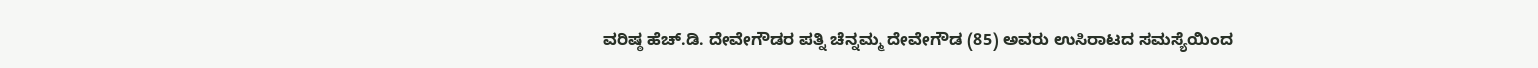ವರಿಷ್ಠ ಹೆಚ್.ಡಿ. ದೇವೇಗೌಡರ ಪತ್ನಿ ಚೆನ್ನಮ್ಮ ದೇವೇಗೌಡ (85) ಅವರು ಉಸಿರಾಟದ ಸಮಸ್ಯೆಯಿಂದ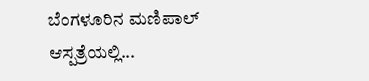ಬೆಂಗಳೂರಿನ ಮಣಿಪಾಲ್ ಆಸ್ಪತ್ರೆಯಲ್ಲಿ...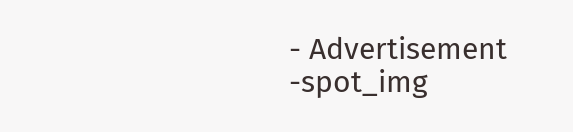- Advertisement -spot_img